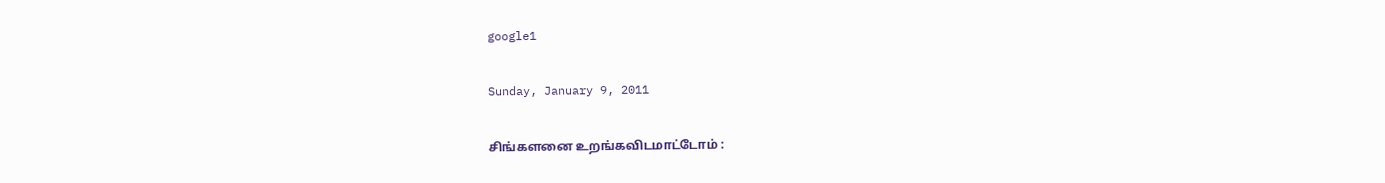google1

Sunday, January 9, 2011

சிங்களனை உறங்கவிடமாட்டோம் :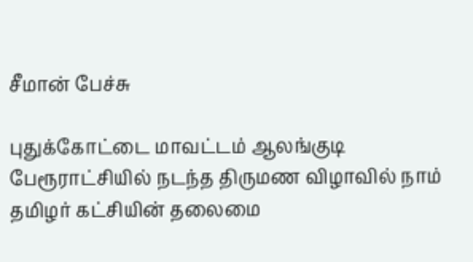சீமான் பேச்சு

புதுக்கோட்டை மாவட்டம் ஆலங்குடி பேரூராட்சியில் நடந்த திருமண விழாவில் நாம் தமிழர் கட்சியின் தலைமை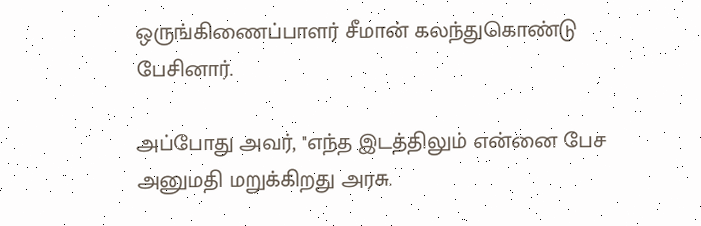ஒருங்கிணைப்பாளர் சீமான் கலந்துகொண்டு பேசினார்.

அப்போது அவர், ''எந்த இடத்திலும் என்னை பேச அனுமதி மறுக்கிறது அரசு.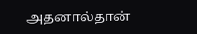அதனால்தான்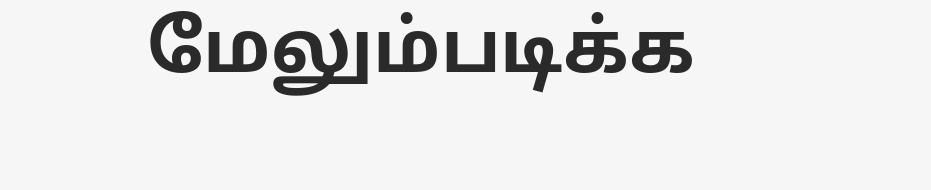மேலும்படிக்க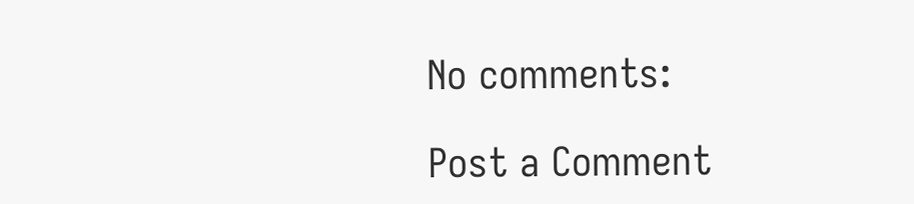No comments:

Post a Comment